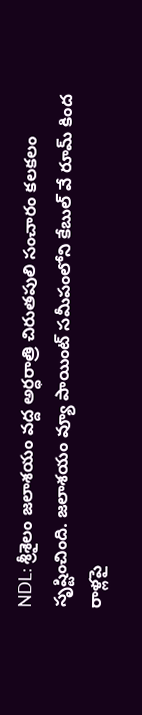NDL: శ్రీశైలం జలాశయం వద్ద అర్ధరాత్రి చిరుతపులి సంచారం కలకలం సృష్టించింది. జలాశయం వ్యూ పాయింట్ సమీపంలోని కేబుల్ వే రూమ్ కింద రాళ్లపై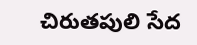చిరుతపులి సేద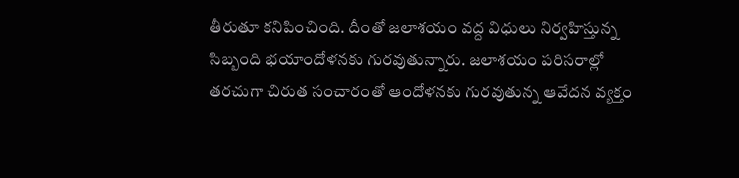తీరుతూ కనిపించింది. దీంతో జలాశయం వద్ద విధులు నిర్వహిస్తున్న సిబ్బంది భయాందోళనకు గురవుతున్నారు. జలాశయం పరిసరాల్లో తరచుగా చిరుత సంచారంతో ఆందోళనకు గురవుతున్న ఆవేదన వ్యక్తం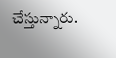చేస్తున్నారు.